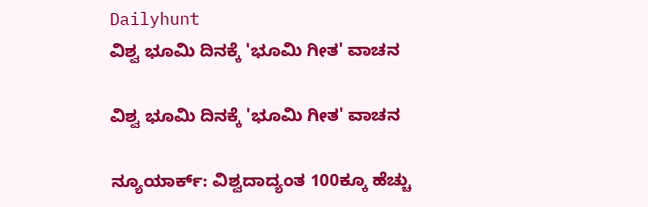Dailyhunt
ವಿಶ್ವ ಭೂಮಿ ದಿನಕ್ಕೆ 'ಭೂಮಿ ಗೀತ' ವಾಚನ

ವಿಶ್ವ ಭೂಮಿ ದಿನಕ್ಕೆ 'ಭೂಮಿ ಗೀತ' ವಾಚನ

ನ್ಯೂಯಾರ್ಕ್: ವಿಶ್ವದಾದ್ಯಂತ 100ಕ್ಕೂ ಹೆಚ್ಚು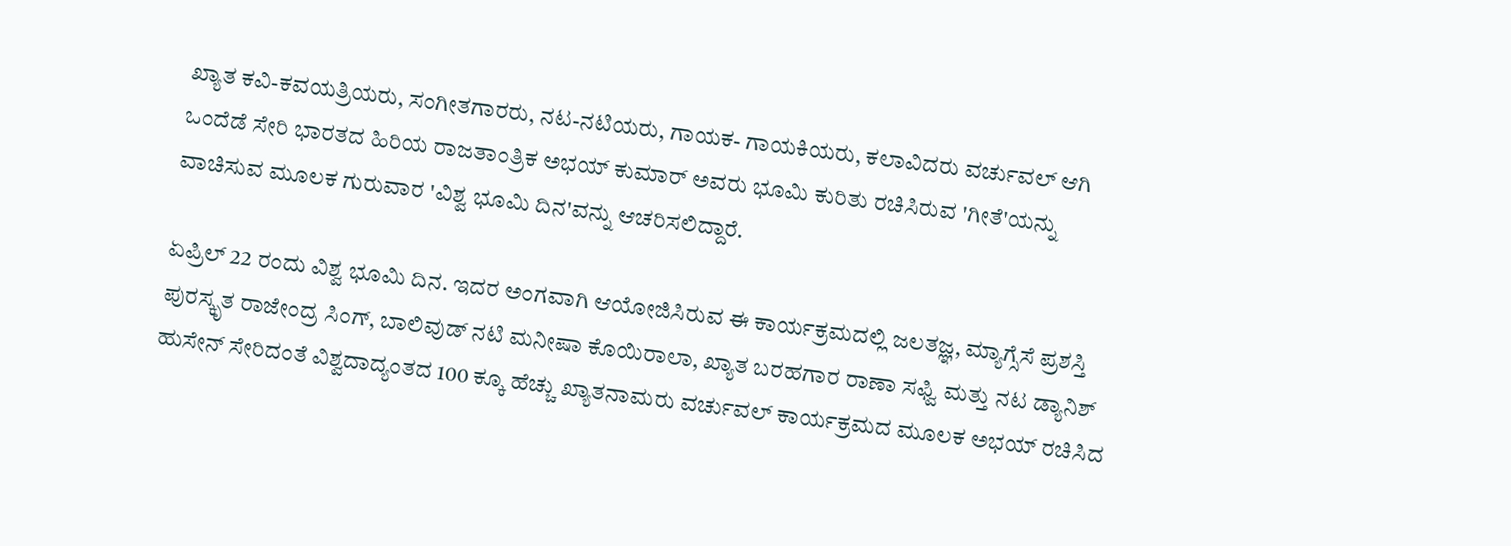ಖ್ಯಾತ ಕವಿ-ಕವಯತ್ರಿಯರು, ಸಂಗೀತಗಾರರು, ನಟ-ನಟಿಯರು, ಗಾಯಕ- ಗಾಯಕಿಯರು, ಕಲಾವಿದರು ವರ್ಚುವಲ್‌ ಆಗಿ ಒಂದೆಡೆ ಸೇರಿ ಭಾರತದ ಹಿರಿಯ ರಾಜತಾಂತ್ರಿಕ ಅಭಯ್ ಕುಮಾರ್ ಅವರು ಭೂಮಿ ಕುರಿತು ರಚಿಸಿರುವ 'ಗೀತೆ'ಯನ್ನು ವಾಚಿಸುವ ಮೂಲಕ ಗುರುವಾರ 'ವಿಶ್ವ ಭೂಮಿ ದಿನ'ವನ್ನು ಆಚರಿಸಲಿದ್ದಾರೆ.

ಏಪ್ರಿಲ್ 22 ರಂದು ವಿಶ್ವ ಭೂಮಿ ದಿನ. ಇದರ ಅಂಗವಾಗಿ ಆಯೋಜಿಸಿರುವ ಈ ಕಾರ್ಯಕ್ರಮದಲ್ಲಿ ಜಲತಜ್ಞ, ಮ್ಯಾಗ್ಸೆಸೆ ಪ್ರಶಸ್ತಿ ಪುರಸ್ಕೃತ ರಾಜೇಂದ್ರ ಸಿಂಗ್, ಬಾಲಿವುಡ್‌ ನಟಿ ಮನೀಷಾ ಕೊಯಿರಾಲಾ, ಖ್ಯಾತ ಬರಹಗಾರ ರಾಣಾ ಸಫ್ವಿ ಮತ್ತು ನಟ ಡ್ಯಾನಿಶ್ ಹುಸೇನ್ ಸೇರಿದಂತೆ ವಿಶ್ವದಾದ್ಯಂತದ 100 ಕ್ಕೂ ಹೆಚ್ಚು ಖ್ಯಾತನಾಮರು ವರ್ಚುವಲ್‌ ಕಾರ್ಯಕ್ರಮದ ಮೂಲಕ ಅಭಯ್‌ ರಚಿಸಿದ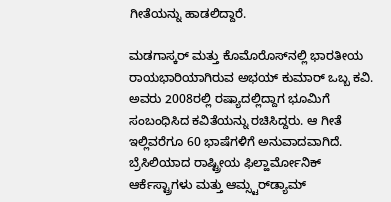ಗೀತೆಯನ್ನು ಹಾಡಲಿದ್ದಾರೆ.

ಮಡಗಾಸ್ಕರ್‌ ಮತ್ತು ಕೊಮೊರೊಸ್‌ನಲ್ಲಿ ಭಾರತೀಯ ರಾಯಭಾರಿಯಾಗಿರುವ ಅಭಯ್ ಕುಮಾರ್ ಒಬ್ಬ ಕವಿ. ಅವರು 2008ರಲ್ಲಿ ರಷ್ಯಾದಲ್ಲಿದ್ದಾಗ ಭೂಮಿಗೆ ಸಂಬಂಧಿಸಿದ ಕವಿತೆಯನ್ನು ರಚಿಸಿದ್ದರು. ಆ ಗೀತೆ ಇಲ್ಲಿವರೆಗೂ 60 ಭಾಷೆಗಳಿಗೆ ಅನುವಾದವಾಗಿದೆ. ಬ್ರೆಸಿಲಿಯಾದ ರಾಷ್ಟ್ರೀಯ ಫಿಲ್ಹಾರ್ಮೋನಿಕ್ ಆರ್ಕೆಸ್ಟ್ರಾಗಳು ಮತ್ತು ಆಮ್ಸ್ಟರ್‌ಡ್ಯಾಮ್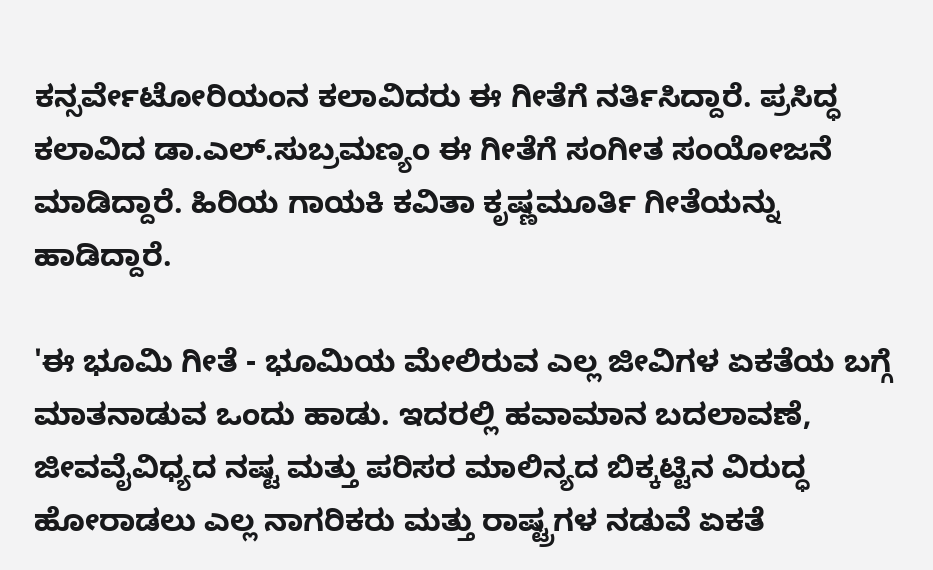ಕನ್ಸರ್ವೇಟೋರಿಯಂನ ಕಲಾವಿದರು ಈ ಗೀತೆಗೆ ನರ್ತಿಸಿದ್ದಾರೆ. ಪ್ರಸಿದ್ಧ ಕಲಾವಿದ ಡಾ.ಎಲ್.ಸುಬ್ರಮಣ್ಯಂ ಈ ಗೀತೆಗೆ ಸಂಗೀತ ಸಂಯೋಜನೆ ಮಾಡಿದ್ದಾರೆ. ಹಿರಿಯ ಗಾಯಕಿ ಕವಿತಾ ಕೃಷ್ಣಮೂರ್ತಿ ಗೀತೆಯನ್ನು ಹಾಡಿದ್ದಾರೆ.

'ಈ ಭೂಮಿ ಗೀತೆ - ಭೂಮಿಯ ಮೇಲಿರುವ ಎಲ್ಲ ಜೀವಿಗಳ ಏಕತೆಯ ಬಗ್ಗೆ ಮಾತನಾಡುವ ಒಂದು ಹಾಡು. ಇದರಲ್ಲಿ ಹವಾಮಾನ ಬದಲಾವಣೆ, ಜೀವವೈವಿಧ್ಯದ ನಷ್ಟ ಮತ್ತು ಪರಿಸರ ಮಾಲಿನ್ಯದ ಬಿಕ್ಕಟ್ಟಿನ ವಿರುದ್ಧ ಹೋರಾಡಲು ಎಲ್ಲ ನಾಗರಿಕರು ಮತ್ತು ರಾಷ್ಟ್ರಗಳ ನಡುವೆ ಏಕತೆ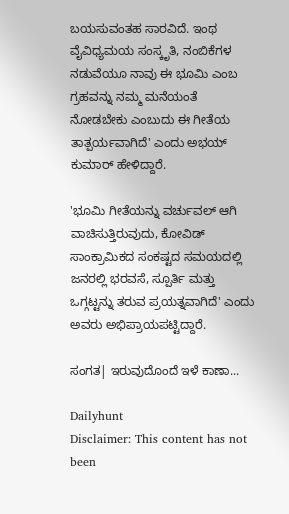ಬಯಸುವಂತಹ ಸಾರವಿದೆ. ಇಂಥ ವೈವಿಧ್ಯಮಯ ಸಂಸ್ಕೃತಿ, ನಂಬಿಕೆಗಳ ನಡುವೆಯೂ ನಾವು ಈ ಭೂಮಿ ಎಂಬ ಗ್ರಹವನ್ನು ನಮ್ಮ ಮನೆಯಂತೆ ನೋಡಬೇಕು ಎಂಬುದು ಈ ಗೀತೆಯ ತಾತ್ಪರ್ಯವಾಗಿದೆ' ಎಂದು ಅಭಯ್ ಕುಮಾರ್ ಹೇಳಿದ್ದಾರೆ.

'ಭೂಮಿ ಗೀತೆಯನ್ನು ವರ್ಚುವಲ್‌ ಆಗಿ ವಾಚಿಸುತ್ತಿರುವುದು, ಕೋವಿಡ್‌ ಸಾಂಕ್ರಾಮಿಕದ ಸಂಕಷ್ಟದ ಸಮಯದಲ್ಲಿ ಜನರಲ್ಲಿ ಭರವಸೆ, ಸ್ಪೂರ್ತಿ ಮತ್ತು ಒಗ್ಗಟ್ಟನ್ನು ತರುವ ಪ್ರಯತ್ನವಾಗಿದೆ' ಎಂದು ಅವರು ಅಭಿಪ್ರಾಯಪಟ್ಟಿದ್ದಾರೆ.

ಸಂಗತ| ಇರುವುದೊಂದೆ ಇಳೆ ಕಾಣಾ...

Dailyhunt
Disclaimer: This content has not been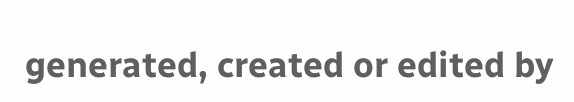generated, created or edited by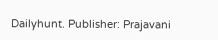Dailyhunt. Publisher: Prajavani